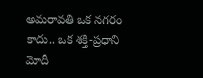అమరావతి ఒక నగరం కాదు.. ఒక శక్తి-ప్రధాని మోదీ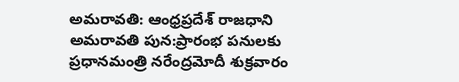అమరావతి: ఆంధ్రప్రదేశ్ రాజధాని అమరావతి పున:ప్రారంభ పనులకు ప్రధానమంత్రి నరేంద్రమోదీ శుక్రవారం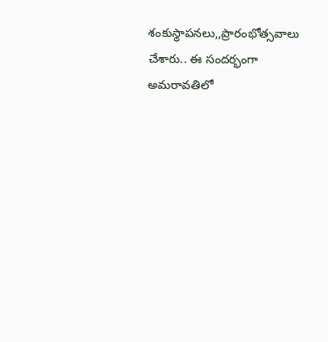శంకుస్థాపనలు,,ప్రారంభోత్సవాలు చేశారు.. ఈ సందర్భంగా అమరావతిలో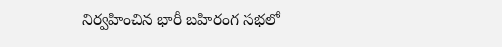నిర్వహించిన భారీ బహిరంగ సభలో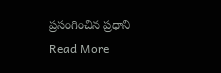ప్రసంగించిన ప్రధాని
Read More